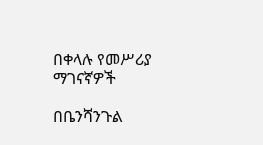በቀላሉ የመሥሪያ ማገናኛዎች

በቤንሻንጉል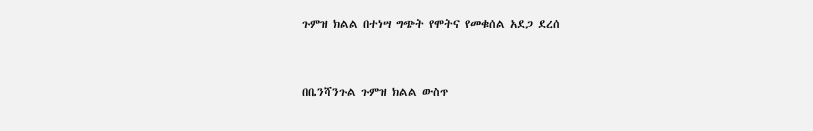ጉምዝ ክልል በተነሣ ግጭት የሞትና የመቁሰል አደጋ ደረሰ


በቤንሻንጉል ጉምዝ ክልል ውስጥ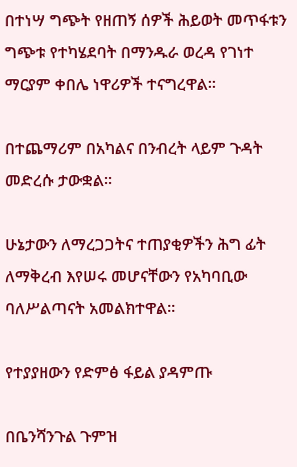በተነሣ ግጭት የዘጠኝ ሰዎች ሕይወት መጥፋቱን ግጭቱ የተካሄደባት በማንዱራ ወረዳ የገነተ ማርያም ቀበሌ ነዋሪዎች ተናግረዋል።

በተጨማሪም በአካልና በንብረት ላይም ጉዳት መድረሱ ታውቋል።

ሁኔታውን ለማረጋጋትና ተጠያቂዎችን ሕግ ፊት ለማቅረብ እየሠሩ መሆናቸውን የአካባቢው ባለሥልጣናት አመልክተዋል።

የተያያዘውን የድምፅ ፋይል ያዳምጡ

በቤንሻንጉል ጉምዝ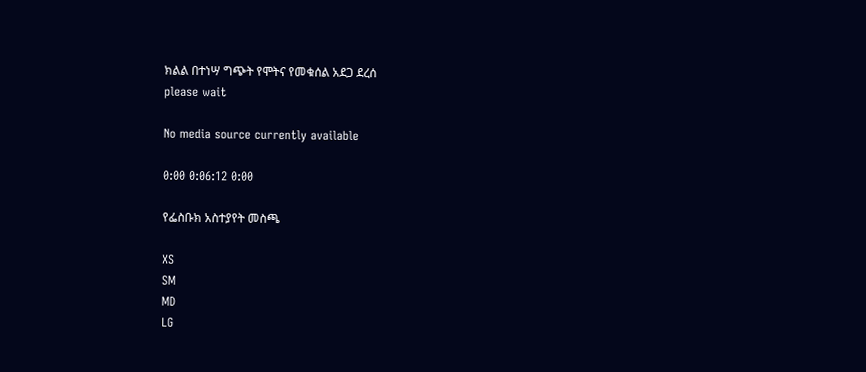ክልል በተነሣ ግጭት የሞትና የመቁሰል አደጋ ደረሰ
please wait

No media source currently available

0:00 0:06:12 0:00

የፌስቡክ አስተያየት መስጫ

XS
SM
MD
LG